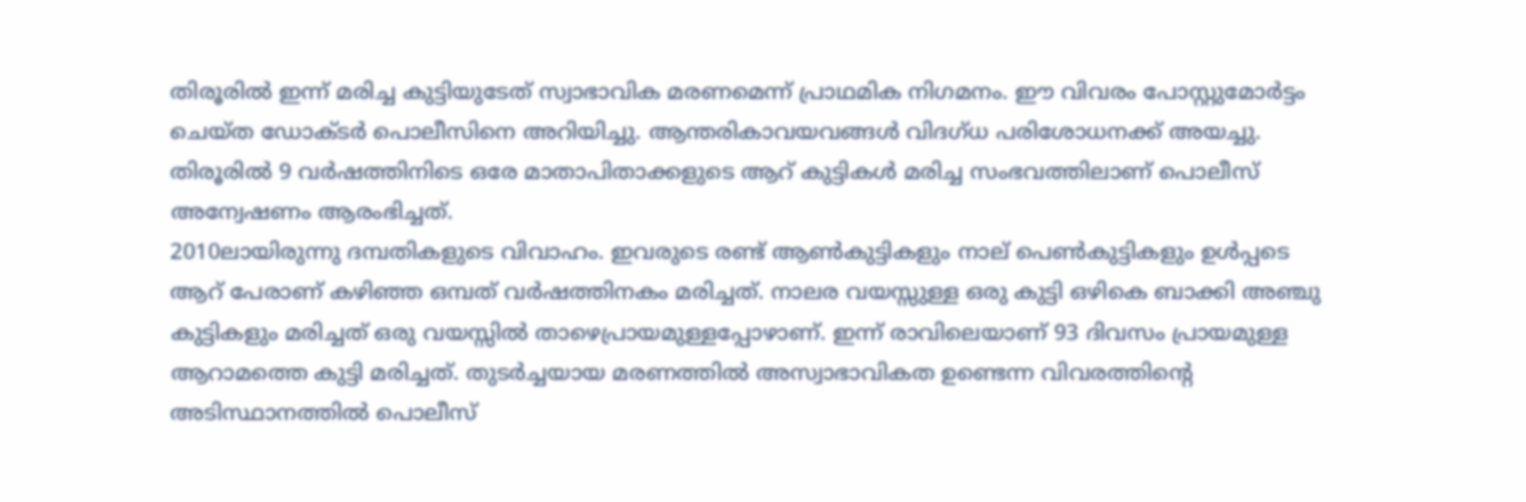തിരൂരില്‍ ഇന്ന് മരിച്ച കുട്ടിയുടേത് സ്വാഭാവിക മരണമെന്ന് പ്രാഥമിക നിഗമനം. ഈ വിവരം പോസ്റ്റുമോര്‍ട്ടം ചെയ്ത ‍ഡോക്ടര്‍ പൊലീസിനെ അറിയിച്ചു. ആന്തരികാവയവങ്ങള്‍ വിദഗ്ധ പരിശോധനക്ക് അയച്ചു. തിരൂരിൽ 9 വർഷത്തിനിടെ ഒരേ മാതാപിതാക്കളുടെ ആറ് കുട്ടികൾ മരിച്ച സംഭവത്തിലാണ് പൊലീസ് അന്വേഷണം ആരംഭിച്ചത്.
2010ലായിരുന്നു ദമ്പതികളുടെ വിവാഹം. ഇവരുടെ രണ്ട് ആണ്‍കുട്ടികളും നാല് പെണ്‍കുട്ടികളും ഉൾപ്പടെ ആറ് പേരാണ് കഴിഞ്ഞ ഒമ്പത് വർഷത്തിനകം മരിച്ചത്. നാലര വയസ്സുള്ള ഒരു കുട്ടി ഒഴികെ ബാക്കി അഞ്ചു കുട്ടികളും മരിച്ചത് ഒരു വയസ്സിൽ താഴെപ്രായമുള്ളപ്പോഴാണ്. ഇന്ന് രാവിലെയാണ് 93 ദിവസം പ്രായമുള്ള ആറാമത്തെ കുട്ടി മരിച്ചത്. തുടർച്ചയായ മരണത്തിൽ അസ്വാഭാവികത ഉണ്ടെന്ന വിവരത്തിന്റെ അടിസ്ഥാനത്തിൽ പൊലീസ്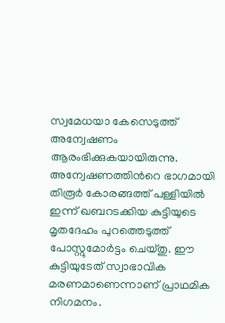സ്വമേധയാ കേസെടുത്ത് അന്വേഷണം ആരംഭിക്കുകയായിരുന്നു.
അന്വേഷണത്തിന്‍റെ ഭാഗമായി തിരൂർ കോരങ്ങത്ത് പള്ളിയിൽ ഇന്ന് ഖബറടക്കിയ കുട്ടിയുടെ മൃതദേഹം പുറത്തെടുത്ത് പോസ്റ്റുമോർട്ടം ചെയ്തു. ഈ കുട്ടിയുടേത് സ്വാഭാവിക മരണമാണെന്നാണ് പ്രാഥമിക നിഗമനം.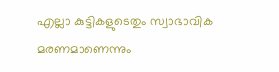എല്ലാ കുട്ടികളുടെതും സ്വാഭാവിക മരണമാണെന്നും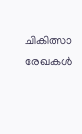ചികിത്സാ രേഖകൾ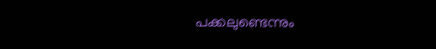പക്കലുണ്ടെന്നും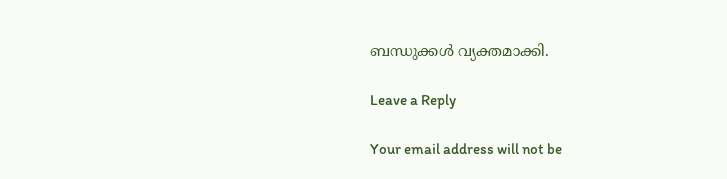ബന്ധുക്കൾ വ്യക്തമാക്കി.

Leave a Reply

Your email address will not be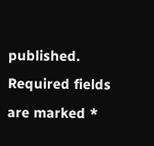published. Required fields are marked *